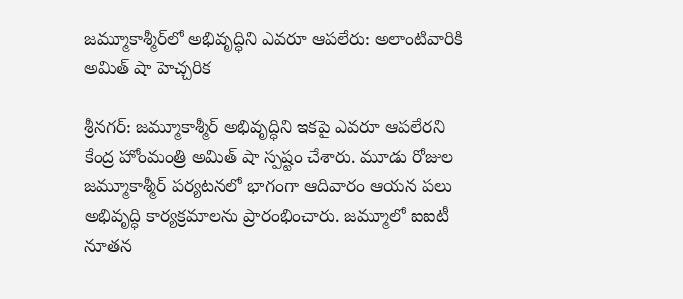జమ్మూకాశ్మీర్‌లో అభివృద్ధిని ఎవరూ ఆపలేరు: అలాంటివారికి అమిత్ షా హెచ్చరిక

శ్రీనగర్: జమ్మూకాశ్మీర్ అభివృద్ధిని ఇకపై ఎవరూ ఆపలేరని కేంద్ర హోంమంత్రి అమిత్ షా స్పష్టం చేశారు. మూడు రోజుల జమ్మూకాశ్మీర్ పర్యటనలో భాగంగా ఆదివారం ఆయన పలు అభివృద్ధి కార్యక్రమాలను ప్రారంభించారు. జమ్మూలో ఐఐటీ నూతన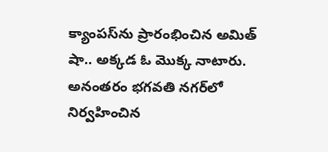క్యాంపస్‌ను ప్రారంభించిన అమిత్ షా.. అక్కడ ఓ మొక్క నాటారు. అనంతరం భగవతి నగర్‌లో నిర్వహించిన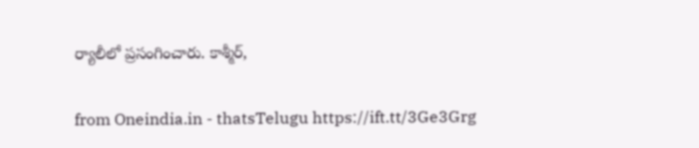ర్యాలీలో ప్రసంగించారు. కాశ్మీర్,

from Oneindia.in - thatsTelugu https://ift.tt/3Ge3Grg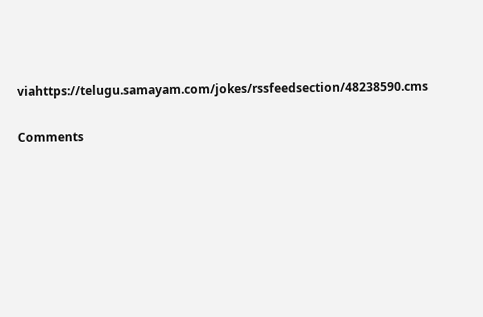viahttps://telugu.samayam.com/jokes/rssfeedsection/48238590.cms

Comments